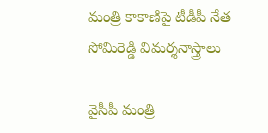మంత్రి కాకాణిపై టీడీపీ నేత సోమిరెడ్డి విమర్శనాస్త్రాలు

వైసీపీ మంత్రి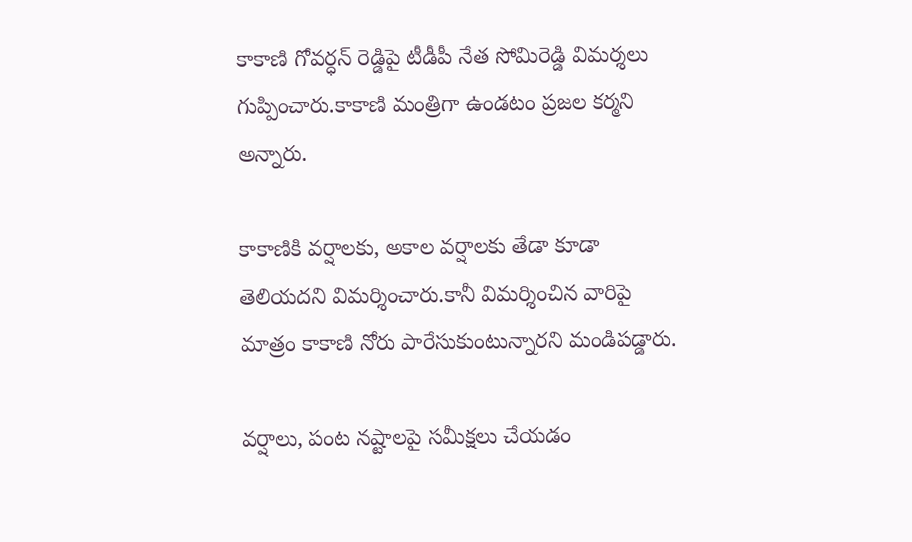కాకాణి గోవర్ధన్ రెడ్డిపై టీడీపీ నేత సోమిరెడ్డి విమర్శలు గుప్పించారు.కాకాణి మంత్రిగా ఉండటం ప్రజల కర్మని అన్నారు.

కాకాణికి వర్షాలకు, అకాల వర్షాలకు తేడా కూడా తెలియదని విమర్శించారు.కానీ విమర్శించిన వారిపై మాత్రం కాకాణి నోరు పారేసుకుంటున్నారని మండిపడ్డారు.

వర్షాలు, పంట నష్టాలపై సమీక్షలు చేయడం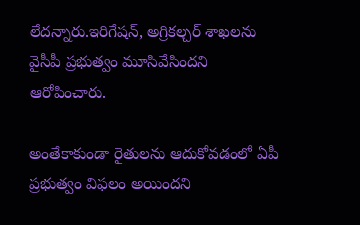లేదన్నారు.ఇరిగేషన్, అగ్రికల్చర్ శాఖలను వైసీపీ ప్రభుత్వం మూసివేసిందని ఆరోపించారు.

అంతేకాకుండా రైతులను ఆదుకోవడంలో ఏపీ ప్రభుత్వం విఫలం అయిందని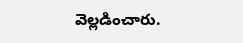వెల్లడించారు.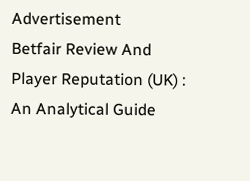Advertisement
Betfair Review And Player Reputation (UK) : An Analytical Guide